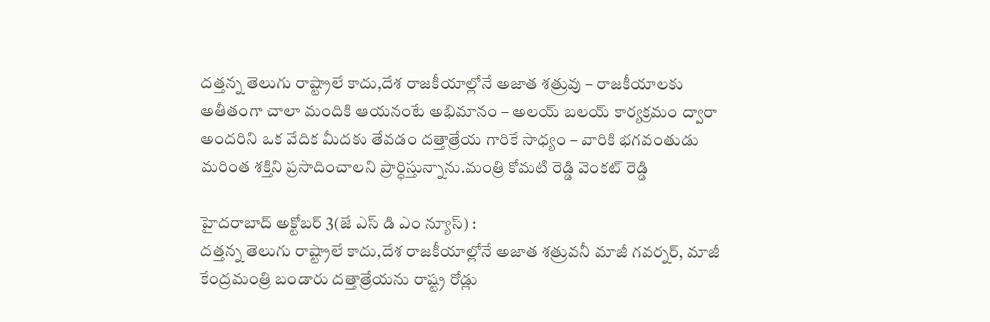దత్తన్న తెలుగు రాష్ట్రాలే కాదు,దేశ రాజకీయాల్లోనే అజాత శత్రువు – రాజకీయాలకు అతీతంగా చాలా మందికి ఆయనంటే అభిమానం – అలయ్ బలయ్ కార్యక్రమం ద్వారా అందరిని ఒక వేదిక మీదకు తేవడం దత్తాత్రేయ గారికే సాధ్యం – వారికి భగవంతుడు మరింత శక్తిని ప్రసాదించాలని ప్రార్ధిస్తున్నాను.మంత్రి కోమటి రెడ్డి వెంకట్ రెడ్డి

హైదరాబాద్ అక్టోబర్ 3(జే ఎస్ డి ఎం న్యూస్) :
దత్తన్న తెలుగు రాష్ట్రాలే కాదు,దేశ రాజకీయాల్లోనే అజాత శత్రువనీ మాజీ గవర్నర్, మాజీ కేంద్రమంత్రి బండారు దత్తాత్రేయను రాష్ట్ర రోడ్లు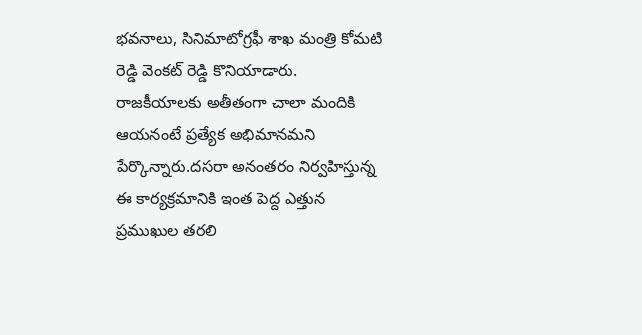భవనాలు, సినిమాటోగ్రఫీ శాఖ మంత్రి కోమటి రెడ్డి వెంకట్ రెడ్డి కొనియాడారు.
రాజకీయాలకు అతీతంగా చాలా మందికి ఆయనంటే ప్రత్యేక అభిమానమని పేర్కొన్నారు.దసరా అనంతరం నిర్వహిస్తున్న
ఈ కార్యక్రమానికి ఇంత పెద్ద ఎత్తున ప్రముఖుల తరలి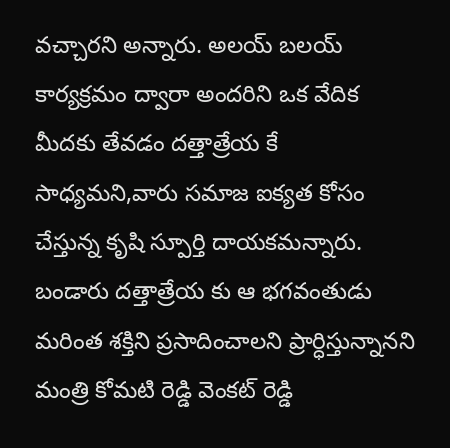వచ్చారని అన్నారు. అలయ్ బలయ్ కార్యక్రమం ద్వారా అందరిని ఒక వేదిక మీదకు తేవడం దత్తాత్రేయ కే సాధ్యమని,వారు సమాజ ఐక్యత కోసం చేస్తున్న కృషి స్పూర్తి దాయకమన్నారు. బండారు దత్తాత్రేయ కు ఆ భగవంతుడు మరింత శక్తిని ప్రసాదించాలని ప్రార్ధిస్తున్నానని మంత్రి కోమటి రెడ్డి వెంకట్ రెడ్డి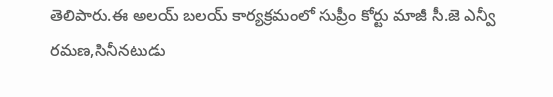తెలిపారు.ఈ అలయ్ బలయ్ కార్యక్రమంలో సుప్రీం కోర్టు మాజీ సీ.జె ఎన్వీ రమణ,సినీనటుడు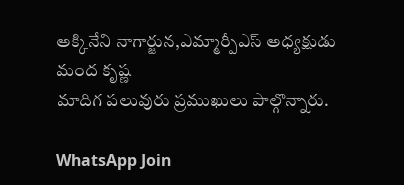అక్కినేని నాగార్జున,ఎమ్మార్పీఎస్ అధ్యక్షుడు మంద కృష్ణ
మాదిగ పలువురు ప్రముఖులు పాల్గొన్నారు.

WhatsApp Join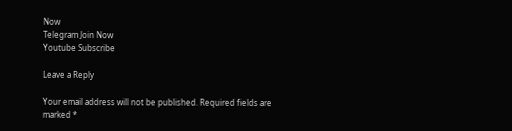Now
Telegram Join Now
Youtube Subscribe

Leave a Reply

Your email address will not be published. Required fields are marked *